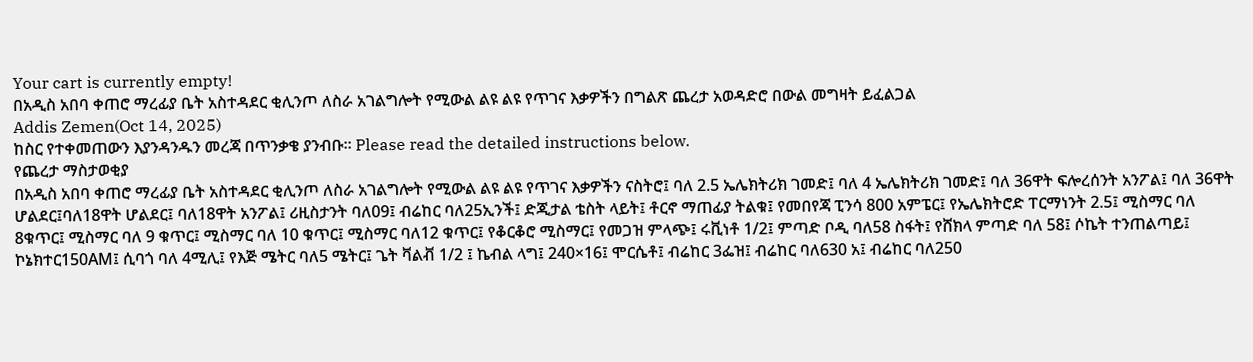Your cart is currently empty!
በአዲስ አበባ ቀጠሮ ማረፊያ ቤት አስተዳደር ቂሊንጦ ለስራ አገልግሎት የሚውል ልዩ ልዩ የጥገና እቃዎችን በግልጽ ጨረታ አወዳድሮ በውል መግዛት ይፈልጋል
Addis Zemen(Oct 14, 2025)
ከስር የተቀመጠውን እያንዳንዱን መረጃ በጥንቃቄ ያንብቡ። Please read the detailed instructions below.
የጨረታ ማስታወቂያ
በአዲስ አበባ ቀጠሮ ማረፊያ ቤት አስተዳደር ቂሊንጦ ለስራ አገልግሎት የሚውል ልዩ ልዩ የጥገና እቃዎችን ናስትሮ፤ ባለ 2.5 ኤሌክትሪክ ገመድ፤ ባለ 4 ኤሌክትሪክ ገመድ፤ ባለ 36ዋት ፍሎረሰንት አንፖል፤ ባለ 36ዋት ሆልደር፤ባለ18ዋት ሆልደር፤ ባለ18ዋት አንፖል፤ ሪዚስታንት ባለ09፤ ብሬከር ባለ25ኢንች፤ ድጂታል ቴስት ላይት፤ ቶርኖ ማጠፊያ ትልቁ፤ የመበየጃ ፒንሳ 800 አምፔር፤ የኤሌክትሮድ ፐርማነንት 2.5፤ ሚስማር ባለ 8ቁጥር፤ ሚስማር ባለ 9 ቁጥር፤ ሚስማር ባለ 10 ቁጥር፤ ሚስማር ባለ12 ቁጥር፤ የቆርቆሮ ሚስማር፤ የመጋዝ ምላጭ፤ ሩቪነቶ 1/2፤ ምጣድ ቦዲ ባለ58 ስፋት፤ የሸክላ ምጣድ ባለ 58፤ ሶኬት ተንጠልጣይ፤ ኮኔክተር150AM፤ ሲባጎ ባለ 4ሚሊ፤ የእጅ ሜትር ባለ5 ሜትር፤ ጌት ቫልቭ 1/2 ፤ ኬብል ላግ፤ 240×16፤ ሞርሴቶ፤ ብሬከር 3ፌዝ፤ ብሬከር ባለ630 አ፤ ብሬከር ባለ250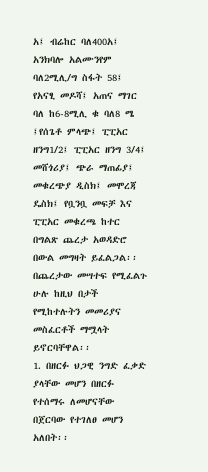አ፤ ብሬከር ባለ400አ፤ አንክባሎ አልሙንየም ባለ2ሚሊ/ግ ስፋት 58፤ የአናፂ መዶሻ፤ አጠና ማገር ባለ ከ6-8ሚሊ ቁ ባለ8 ሜ ፤የሰጌቶ ምላጭ፤ ፒፒአር ዘንግ1/2፤ ፒፒአር ዘንግ 3/4፤ መሸጎሪያ፤ ጭራ ማጠፊያ፤ መቁረጭያ ዲስክ፤ መሞረጃ ዴስክ፤ የቧንቧ መፍቻ እና ፒፒአር መቁረጫ ከተር በግልጽ ጨረታ አወዳድሮ በውል መግዛት ይፈልጋል፡፡
በጨረታው መሣተፍ የሚፈልጉ ሁሉ ከዚህ በታች የሚከተሉትን መመሪያና መስፈርቶች ማሟላት ይኖርባቸዋል፡፡
1. በዘርፉ ህጋዊ ንግድ ፈቃድ ያላቸው መሆን በዘርፉ የተሰማሩ ለመሆናቸው በጀርባው የተገለፀ መሆን አለበት፡፡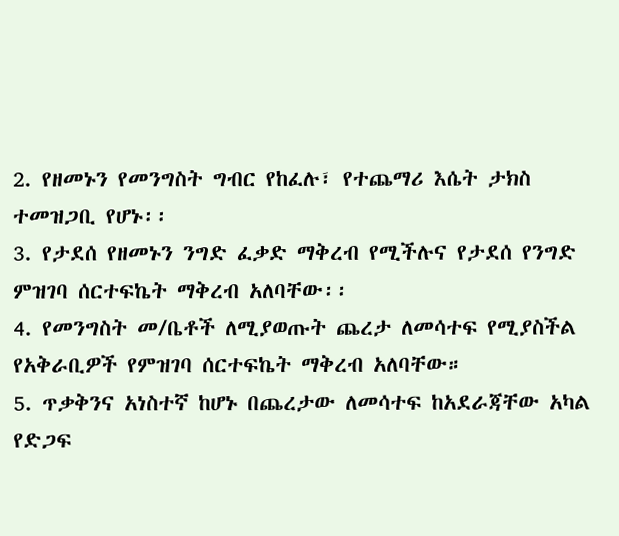2. የዘመኑን የመንግስት ግብር የከፈሉ፣ የተጨማሪ እሴት ታክስ ተመዝጋቢ የሆኑ፡፡
3. የታደሰ የዘመኑን ንግድ ፈቃድ ማቅረብ የሚችሉና የታደሰ የንግድ ምዝገባ ሰርተፍኬት ማቅረብ አለባቸው፡፡
4. የመንግስት መ/ቤቶች ለሚያወጡት ጨረታ ለመሳተፍ የሚያስችል የአቅራቢዎች የምዝገባ ሰርተፍኬት ማቅረብ አለባቸው።
5. ጥቃቅንና አነስተኛ ከሆኑ በጨረታው ለመሳተፍ ከአደራጃቸው አካል የድጋፍ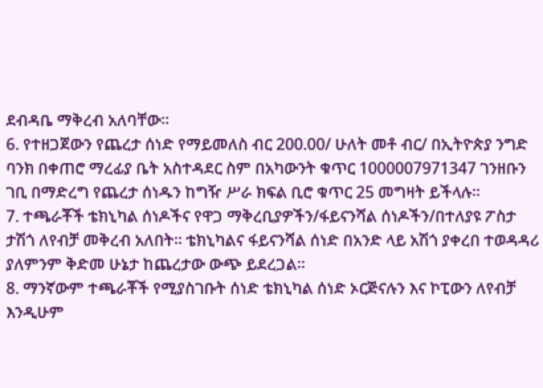ደብዳቤ ማቅረብ አለባቸው።
6. የተዘጋጀውን የጨረታ ሰነድ የማይመለስ ብር 200.00/ ሁለት መቶ ብር/ በኢትዮጵያ ንግድ ባንክ በቀጠሮ ማረፊያ ቤት አስተዳደር ስም በአካውንት ቁጥር 1000007971347 ገንዘቡን ገቢ በማድረግ የጨረታ ሰነዱን ከግዥ ሥራ ክፍል ቢሮ ቁጥር 25 መግዛት ይችላሉ፡፡
7. ተጫራቾች ቴክኒካል ሰነዶችና የዋጋ ማቅረቢያዎችን/ፋይናንሻል ሰነዶችን/በተለያዩ ፖስታ ታሽጎ ለየብቻ መቅረብ አለበት፡፡ ቴክኒካልና ፋይናንሻል ሰነድ በአንድ ላይ አሽጎ ያቀረበ ተወዳዳሪ ያለምንም ቅድመ ሁኔታ ከጨረታው ውጭ ይደረጋል፡፡
8. ማንኛውም ተጫራቾች የሚያስገቡት ሰነድ ቴክኒካል ሰነድ ኦርጅናሉን እና ኮፒውን ለየብቻ እንዲሁም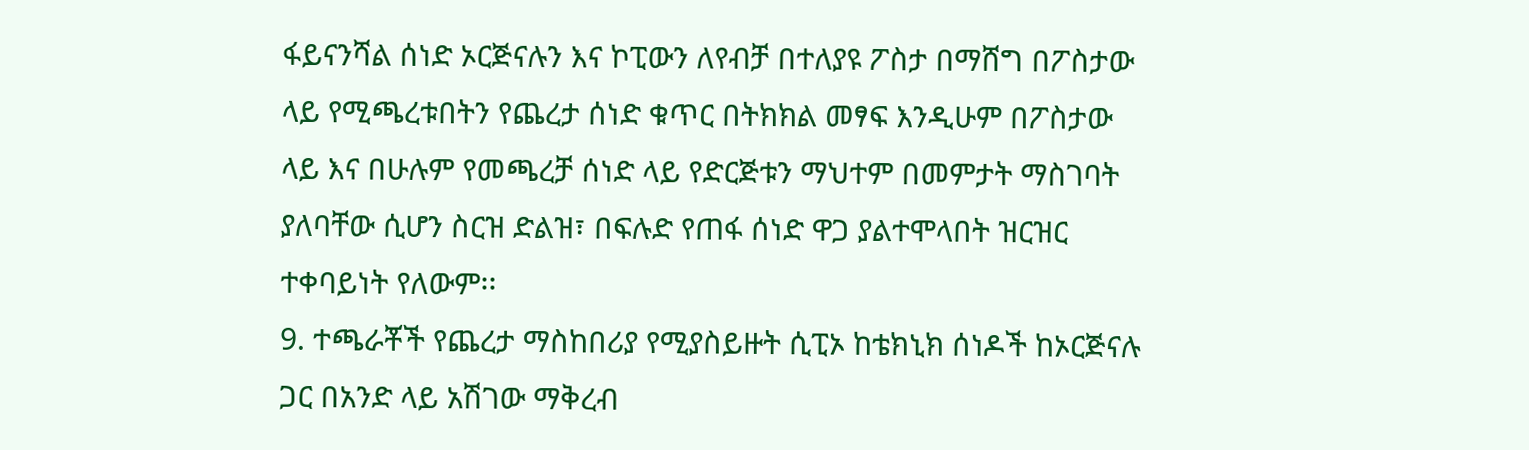ፋይናንሻል ሰነድ ኦርጅናሉን እና ኮፒውን ለየብቻ በተለያዩ ፖስታ በማሸግ በፖስታው ላይ የሚጫረቱበትን የጨረታ ሰነድ ቁጥር በትክክል መፃፍ እንዲሁም በፖስታው ላይ እና በሁሉም የመጫረቻ ሰነድ ላይ የድርጅቱን ማህተም በመምታት ማስገባት ያለባቸው ሲሆን ስርዝ ድልዝ፣ በፍሉድ የጠፋ ሰነድ ዋጋ ያልተሞላበት ዝርዝር ተቀባይነት የለውም፡፡
9. ተጫራቾች የጨረታ ማስከበሪያ የሚያስይዙት ሲፒኦ ከቴክኒክ ሰነዶች ከኦርጅናሉ ጋር በአንድ ላይ አሽገው ማቅረብ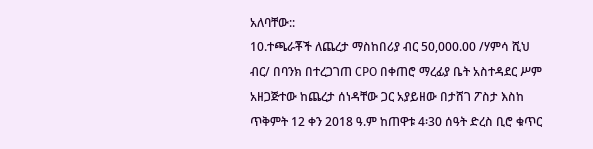አለባቸው::
10.ተጫራቾች ለጨረታ ማስከበሪያ ብር 50,000.00 /ሃምሳ ሺህ ብር/ በባንክ በተረጋገጠ CPO በቀጠሮ ማረፊያ ቤት አስተዳደር ሥም አዘጋጅተው ከጨረታ ሰነዳቸው ጋር አያይዘው በታሸገ ፖስታ እስከ ጥቅምት 12 ቀን 2018 ዓ.ም ከጠዋቱ 4፡30 ሰዓት ድረስ ቢሮ ቁጥር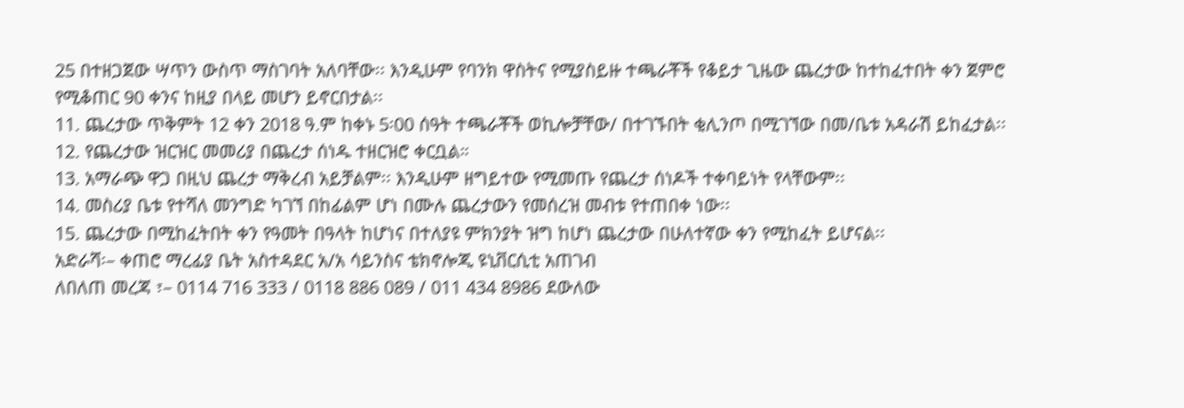25 በተዘጋጀው ሣጥን ውስጥ ማስገባት አለባቸው፡፡ እንዲሁም የባንክ ዋስትና የሚያስይዙ ተጫራቾች የቆይታ ጊዜው ጨረታው ከተከፈተበት ቀን ጀምሮ የሚቆጠር 90 ቀንና ከዚያ በላይ መሆን ይኖርበታል፡፡
11. ጨረታው ጥቅምት 12 ቀን 2018 ዓ.ም ከቀኑ 5፡00 ሰዓት ተጫራቾች ወኪሎቻቸው/ በተገኙበት ቂሊንጦ በሚገኘው በመ/ቤቱ አዳራሽ ይከፈታል፡፡
12. የጨረታው ዝርዝር መመሪያ በጨረታ ሰነዱ ተዘርዝሮ ቀርቧል።
13. አማራጭ ዋጋ በዚህ ጨረታ ማቅረብ አይቻልም፡፡ እንዲሁም ዘግይተው የሚመጡ የጨረታ ሰነዶች ተቀባይነት የላቸውም፡፡
14. መስሪያ ቤቱ የተሻለ መንግድ ካገኘ በከፊልም ሆነ በሙሉ ጨረታውን የመሰረዝ መብቱ የተጠበቀ ነው፡፡
15. ጨረታው በሚከፈትበት ቀን የዓመት በዓላት ከሆነና በተለያዩ ምክንያት ዝግ ከሆነ ጨረታው በሁለተኛው ቀን የሚከፈት ይሆናል፡፡
አድራሻ፡– ቀጠሮ ማረፊያ ቤት አስተዳደር አ/አ ሳይንስና ቴክኖሎጂ ዩኒቨርሲቲ አጠገብ
ለበለጠ መረጃ ፣– 0114 716 333 / 0118 886 089 / 011 434 8986 ደውለው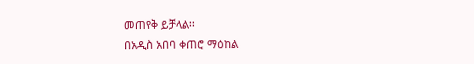መጠየቅ ይቻላል፡፡
በአዲስ አበባ ቀጠሮ ማዕከል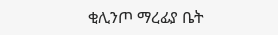ቂሊንጦ ማረፊያ ቤት